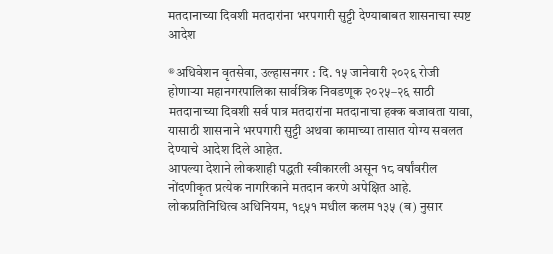मतदानाच्या दिवशी मतदारांना भरपगारी सुट्टी देण्याबाबत शासनाचा स्पष्ट आदेश

®अधिवेशन वृतसेवा, उल्हासनगर : दि. १५ जानेवारी २०२६ रोजी होणाऱ्या महानगरपालिका सार्वत्रिक निवडणूक २०२५–२६ साठी मतदानाच्या दिवशी सर्व पात्र मतदारांना मतदानाचा हक्क बजावता यावा, यासाठी शासनाने भरपगारी सुट्टी अथवा कामाच्या तासात योग्य सवलत देण्याचे आदेश दिले आहेत.
आपल्या देशाने लोकशाही पद्धती स्वीकारली असून १८ वर्षांवरील नोंदणीकृत प्रत्येक नागरिकाने मतदान करणे अपेक्षित आहे. लोकप्रतिनिधित्व अधिनियम, १९५१ मधील कलम १३५ (ब) नुसार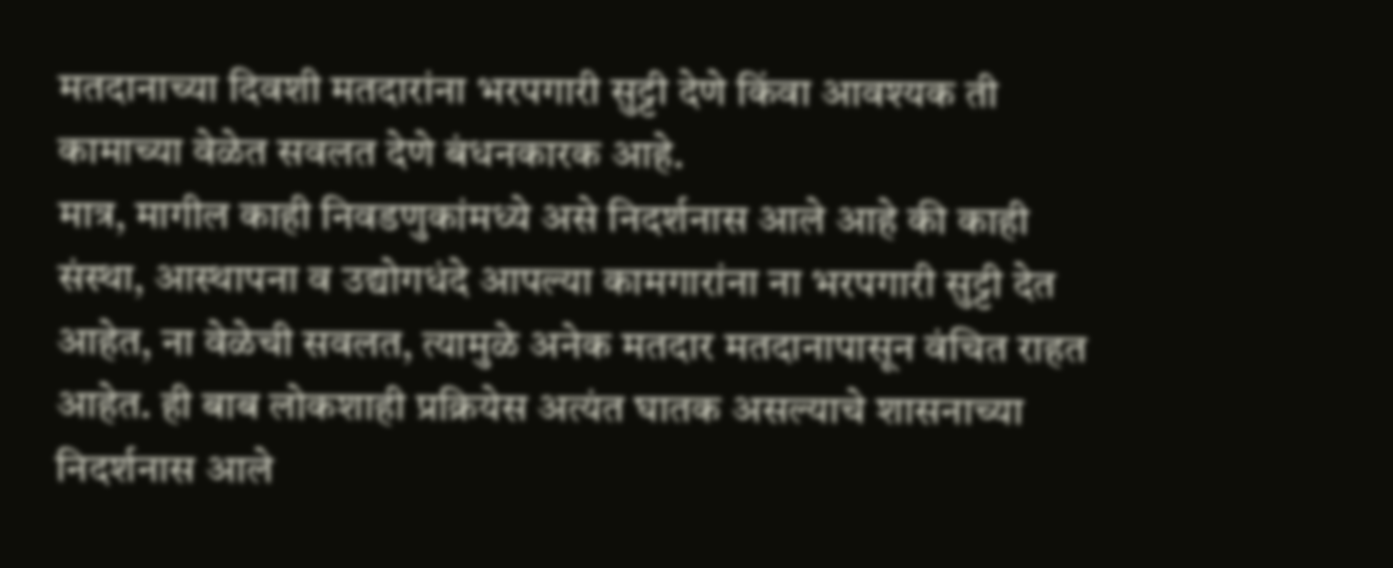मतदानाच्या दिवशी मतदारांना भरपगारी सुट्टी देणे किंवा आवश्यक ती कामाच्या वेळेत सवलत देणे बंधनकारक आहे.
मात्र, मागील काही निवडणुकांमध्ये असे निदर्शनास आले आहे की काही संस्था, आस्थापना व उद्योगधंदे आपल्या कामगारांना ना भरपगारी सुट्टी देत आहेत, ना वेळेची सवलत, त्यामुळे अनेक मतदार मतदानापासून वंचित राहत आहेत. ही बाब लोकशाही प्रक्रियेस अत्यंत घातक असल्याचे शासनाच्या निदर्शनास आले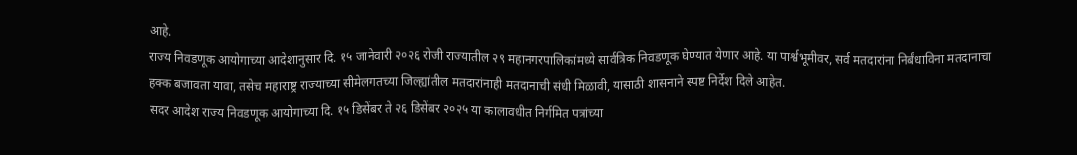आहे.
राज्य निवडणूक आयोगाच्या आदेशानुसार दि. १५ जानेवारी २०२६ रोजी राज्यातील २९ महानगरपालिकांमध्ये सार्वत्रिक निवडणूक घेण्यात येणार आहे. या पार्श्वभूमीवर, सर्व मतदारांना निर्बंधाविना मतदानाचा हक्क बजावता यावा, तसेच महाराष्ट्र राज्याच्या सीमेलगतच्या जिल्ह्यांतील मतदारांनाही मतदानाची संधी मिळावी, यासाठी शासनाने स्पष्ट निर्देश दिले आहेत.
सदर आदेश राज्य निवडणूक आयोगाच्या दि. १५ डिसेंबर ते २६ डिसेंबर २०२५ या कालावधीत निर्गमित पत्रांच्या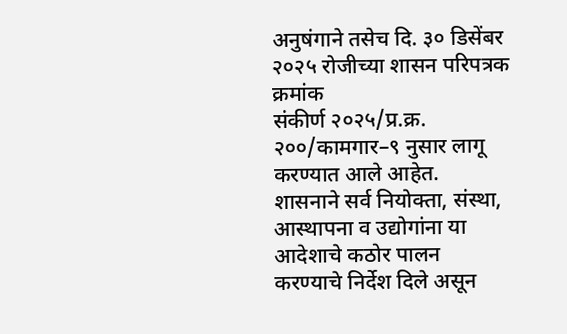अनुषंगाने तसेच दि. ३० डिसेंबर २०२५ रोजीच्या शासन परिपत्रक क्रमांक
संकीर्ण २०२५/प्र.क्र. २००/कामगार–९ नुसार लागू करण्यात आले आहेत.
शासनाने सर्व नियोक्ता, संस्था, आस्थापना व उद्योगांना या आदेशाचे कठोर पालन करण्याचे निर्देश दिले असून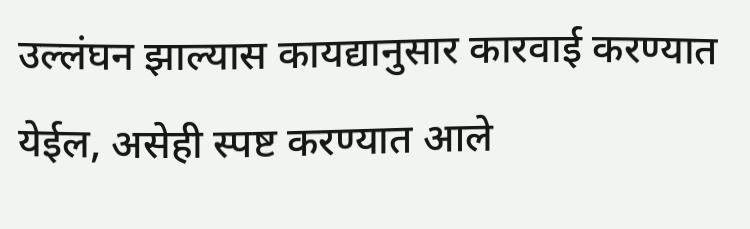उल्लंघन झाल्यास कायद्यानुसार कारवाई करण्यात येईल, असेही स्पष्ट करण्यात आले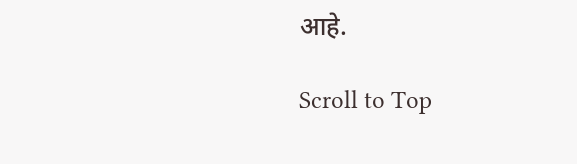आहे.

Scroll to Top